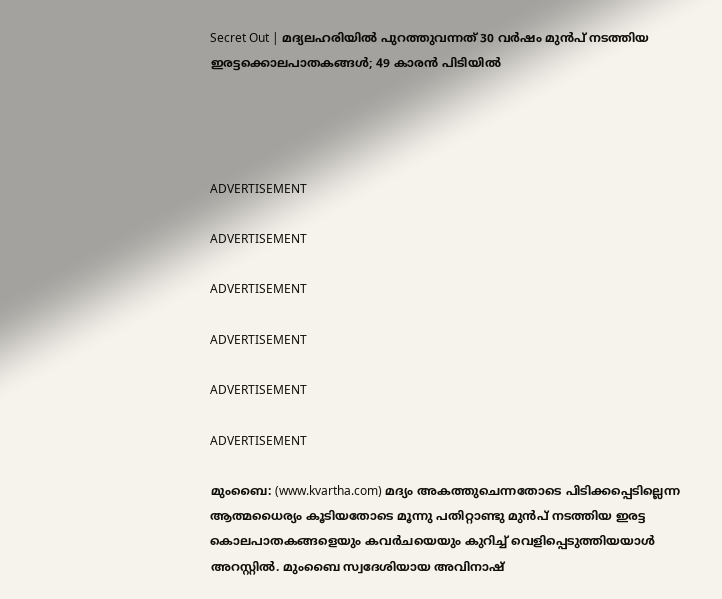Secret Out | മദ്യലഹരിയില്‍ പുറത്തുവന്നത് 30 വര്‍ഷം മുന്‍പ് നടത്തിയ ഇരട്ടക്കൊലപാതകങ്ങള്‍; 49 കാരന്‍ പിടിയില്‍




ADVERTISEMENT

ADVERTISEMENT

ADVERTISEMENT

ADVERTISEMENT

ADVERTISEMENT

ADVERTISEMENT

മുംബൈ: (www.kvartha.com) മദ്യം അകത്തുചെന്നതോടെ പിടിക്കപ്പെടില്ലെന്ന ആത്മധൈര്യം കൂടിയതോടെ മൂന്നു പതിറ്റാണ്ടു മുന്‍പ് നടത്തിയ ഇരട്ട കൊലപാതകങ്ങളെയും കവര്‍ചയെയും കുറിച്ച് വെളിപ്പെടുത്തിയയാള്‍ അറസ്റ്റില്‍. മുംബൈ സ്വദേശിയായ അവിനാഷ്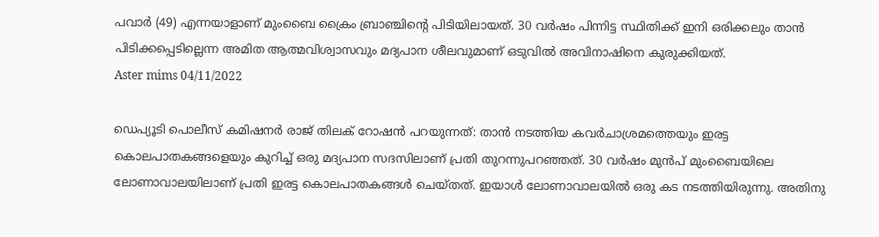പവാര്‍ (49) എന്നയാളാണ് മുംബൈ ക്രൈം ബ്രാഞ്ചിന്റെ പിടിയിലായത്. 30 വര്‍ഷം പിന്നിട്ട സ്ഥിതിക്ക് ഇനി ഒരിക്കലും താന്‍ പിടിക്കപ്പെടില്ലെന്ന അമിത ആത്മവിശ്വാസവും മദ്യപാന ശീലവുമാണ് ഒടുവില്‍ അവിനാഷിനെ കുരുക്കിയത്.
Aster mims 04/11/2022

ഡെപ്യൂടി പൊലീസ് കമിഷനര്‍ രാജ് തിലക് റോഷന്‍ പറയുന്നത്: താന്‍ നടത്തിയ കവര്‍ചാശ്രമത്തെയും ഇരട്ട കൊലപാതകങ്ങളെയും കുറിച്ച് ഒരു മദ്യപാന സദസിലാണ് പ്രതി തുറന്നുപറഞ്ഞത്. 30 വര്‍ഷം മുന്‍പ് മുംബൈയിലെ ലോണാവാലയിലാണ് പ്രതി ഇരട്ട കൊലപാതകങ്ങള്‍ ചെയ്തത്. ഇയാള്‍ ലോണാവാലയില്‍ ഒരു കട നടത്തിയിരുന്നു. അതിനു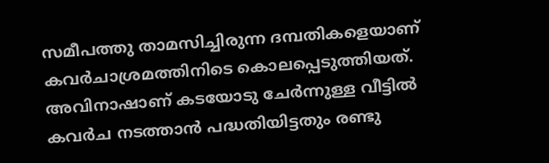സമീപത്തു താമസിച്ചിരുന്ന ദമ്പതികളെയാണ് കവര്‍ചാശ്രമത്തിനിടെ കൊലപ്പെടുത്തിയത്. അവിനാഷാണ് കടയോടു ചേര്‍ന്നുള്ള വീട്ടില്‍ കവര്‍ച നടത്താന്‍ പദ്ധതിയിട്ടതും രണ്ടു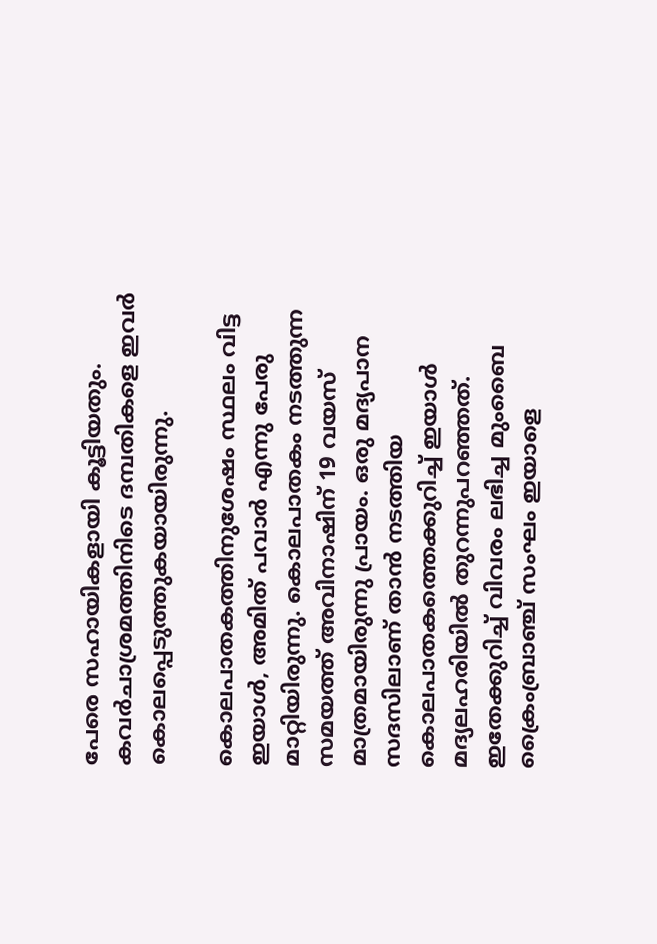പേരെ സഹായികളായി കൂട്ടിയതും. കവര്‍ചാശ്രമത്തിനിടെ ദമ്പതികളെ ഇവര്‍ കൊലപ്പെടുത്തുകയായിരുന്നു.

കൊലപാതകത്തിനുശേഷം സ്ഥലം വിട്ട ഇയാള്‍, അമിത് പവാര്‍ എന്നു പേരു മാറ്റിയിരുന്നു. കൊലപാതകം നടത്തുന്ന സമയത്ത് അവിനാഷിന് 19 വയസ് മാത്രമായിരുന്നു പ്രായം. ഒരു മദ്യപാന സദസിലാണ് താന്‍ നടത്തിയ കൊലപാതകത്തെക്കുറിച്ച് ഇയാള്‍ മദ്യലഹരിയില്‍ തുറന്നുപറഞ്ഞത്. ഇതേക്കുറിച്ച് വിവരം ലഭിച്ച മുംബൈ ക്രൈംബ്രാഞ്ച് സംഘം ഇയാളെ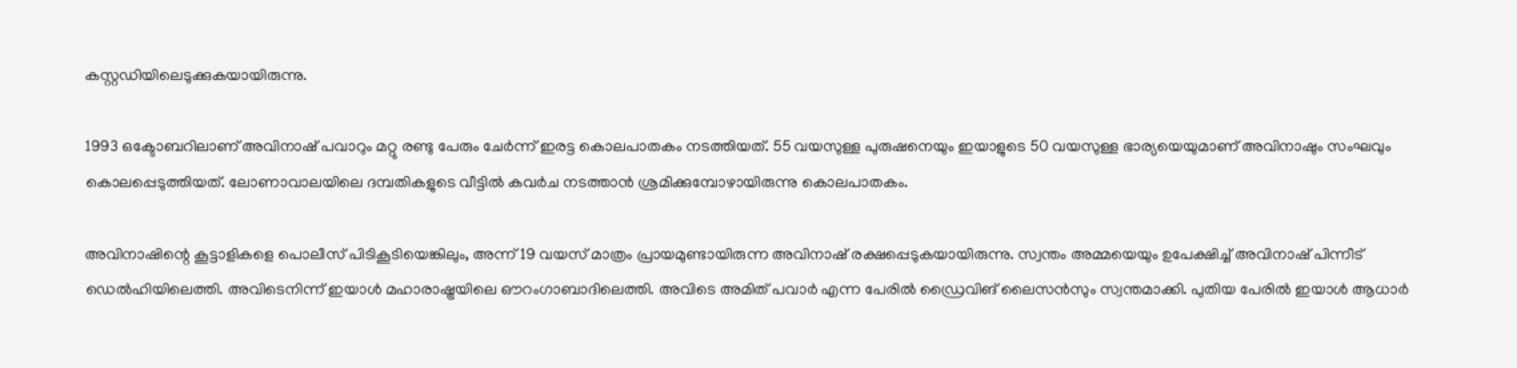കസ്റ്റഡിയിലെടുക്കുകയായിരുന്നു.

1993 ഒക്ടോബറിലാണ് അവിനാഷ് പവാറും മറ്റു രണ്ടു പേരും ചേര്‍ന്ന് ഇരട്ട കൊലപാതകം നടത്തിയത്. 55 വയസുള്ള പുരുഷനെയും ഇയാളുടെ 50 വയസുള്ള ഭാര്യയെയുമാണ് അവിനാഷും സംഘവും കൊലപ്പെടുത്തിയത്. ലോണാവാലയിലെ ദമ്പതികളുടെ വീട്ടില്‍ കവര്‍ച നടത്താന്‍ ശ്രമിക്കുമ്പോഴായിരുന്നു കൊലപാതകം.

അവിനാഷിന്റെ കൂട്ടാളികളെ പൊലീസ് പിടികൂടിയെങ്കിലും, അന്ന് 19 വയസ് മാത്രം പ്രായമുണ്ടായിരുന്ന അവിനാഷ് രക്ഷപ്പെടുകയായിരുന്നു. സ്വന്തം അമ്മയെയും ഉപേക്ഷിച്ച് അവിനാഷ് പിന്നീട് ഡെല്‍ഹിയിലെത്തി. അവിടെനിന്ന് ഇയാള്‍ മഹാരാഷ്ട്രയിലെ ഔറംഗാബാദിലെത്തി. അവിടെ അമിത് പവാര്‍ എന്ന പേരില്‍ ഡ്രൈവിങ് ലൈസന്‍സും സ്വന്തമാക്കി. പുതിയ പേരില്‍ ഇയാള്‍ ആധാര്‍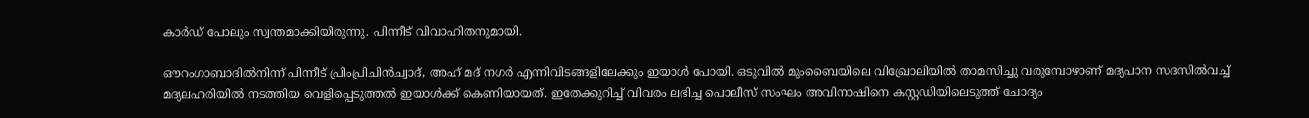കാര്‍ഡ് പോലും സ്വന്തമാക്കിയിരുന്നു. പിന്നീട് വിവാഹിതനുമായി.

ഔറംഗാബാദില്‍നിന്ന് പിന്നീട് പ്രിംപ്രിചിന്‍ച്വാദ്, അഹ് മദ് നഗര്‍ എന്നിവിടങ്ങളിലേക്കും ഇയാള്‍ പോയി. ഒടുവില്‍ മുംബൈയിലെ വിഖ്രോലിയില്‍ താമസിച്ചു വരുമ്പോഴാണ് മദ്യപാന സദസില്‍വച്ച് മദ്യലഹരിയില്‍ നടത്തിയ വെളിപ്പെടുത്തല്‍ ഇയാള്‍ക്ക് കെണിയായത്. ഇതേക്കുറിച്ച് വിവരം ലഭിച്ച പൊലീസ് സംഘം അവിനാഷിനെ കസ്റ്റഡിയിലെടുത്ത് ചോദ്യം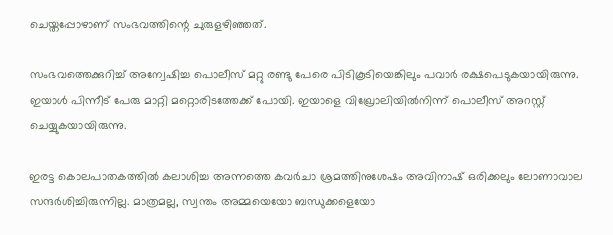ചെയ്തപ്പോഴാണ് സംഭവത്തിന്റെ ചുരുളഴിഞ്ഞത്.

സംഭവത്തെക്കുറിച്ച് അന്വേഷിച്ച പൊലീസ് മറ്റു രണ്ടു പേരെ പിടികൂടിയെങ്കിലും പവാര്‍ രക്ഷപെടുകയായിരുന്നു. ഇയാള്‍ പിന്നീട് പേരു മാറ്റി മറ്റൊരിടത്തേക്ക് പോയി. ഇയാളെ വിഖ്രോലിയില്‍നിന്ന് പൊലീസ് അറസ്റ്റ് ചെയ്യുകയായിരുന്നു.

ഇരട്ട കൊലപാതകത്തില്‍ കലാശിച്ച അന്നത്തെ കവര്‍ചാ ശ്രമത്തിനുശേഷം അവിനാഷ് ഒരിക്കലും ലോണാവാല സന്ദര്‍ശിച്ചിരുന്നില്ല. മാത്രമല്ല, സ്വന്തം അമ്മയെയോ ബന്ധുക്കളെയോ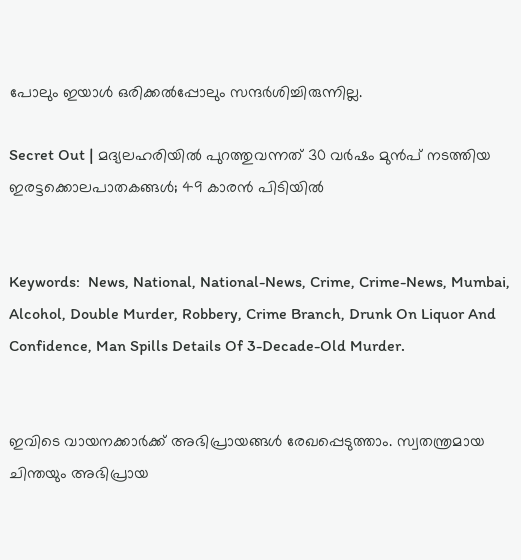പോലും ഇയാള്‍ ഒരിക്കല്‍പ്പോലും സന്ദര്‍ശിച്ചിരുന്നില്ല.

Secret Out | മദ്യലഹരിയില്‍ പുറത്തുവന്നത് 30 വര്‍ഷം മുന്‍പ് നടത്തിയ ഇരട്ടക്കൊലപാതകങ്ങള്‍; 49 കാരന്‍ പിടിയില്‍


Keywords:  News, National, National-News, Crime, Crime-News, Mumbai, Alcohol, Double Murder, Robbery, Crime Branch, Drunk On Liquor And Confidence, Man Spills Details Of 3-Decade-Old Murder.


ഇവിടെ വായനക്കാർക്ക് അഭിപ്രായങ്ങൾ രേഖപ്പെടുത്താം. സ്വതന്ത്രമായ ചിന്തയും അഭിപ്രായ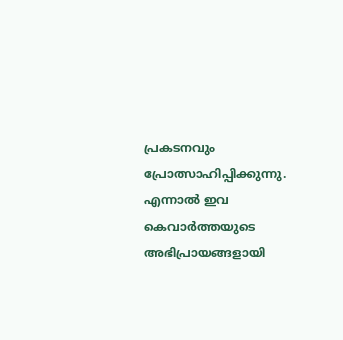പ്രകടനവും പ്രോത്സാഹിപ്പിക്കുന്നു. എന്നാൽ ഇവ കെവാർത്തയുടെ അഭിപ്രായങ്ങളായി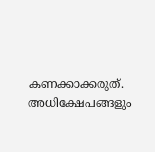കണക്കാക്കരുത്. അധിക്ഷേപങ്ങളും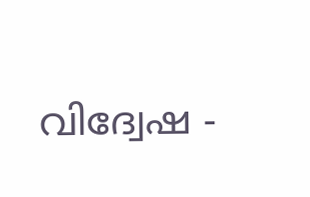വിദ്വേഷ -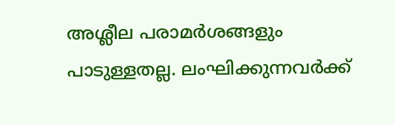അശ്ലീല പരാമർശങ്ങളും പാടുള്ളതല്ല. ലംഘിക്കുന്നവർക്ക്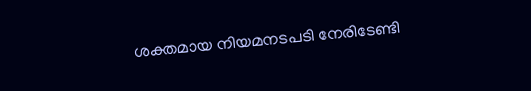ശക്തമായ നിയമനടപടി നേരിടേണ്ടി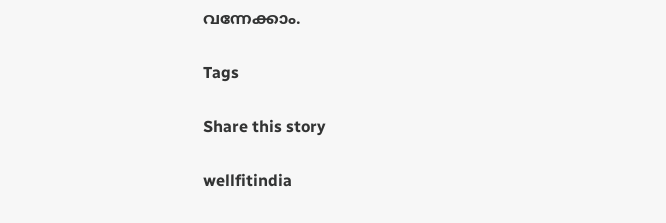വന്നേക്കാം.

Tags

Share this story

wellfitindia